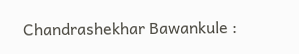Chandrashekhar Bawankule :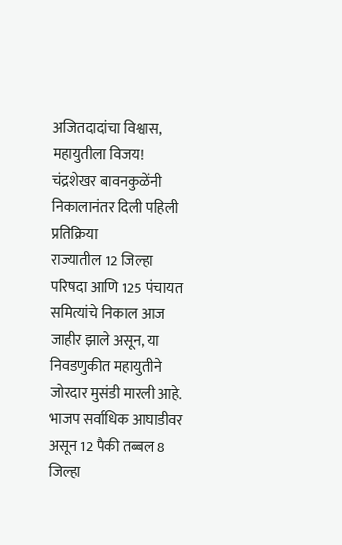अजितदादांचा विश्वास, महायुतीला विजय! चंद्रशेखर बावनकुळेंनी निकालानंतर दिली पहिली प्रतिक्रिया
राज्यातील 12 जिल्हा परिषदा आणि 125 पंचायत समित्यांचे निकाल आज जाहीर झाले असून, या निवडणुकीत महायुतीने जोरदार मुसंडी मारली आहे. भाजप सर्वाधिक आघाडीवर असून 12 पैकी तब्बल 8 जिल्हा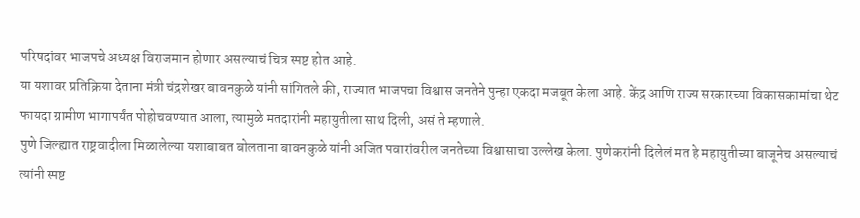परिषदांवर भाजपचे अध्यक्ष विराजमान होणार असल्याचं चित्र स्पष्ट होत आहे.
या यशावर प्रतिक्रिया देताना मंत्री चंद्रशेखर बावनकुळे यांनी सांगितले की, राज्यात भाजपचा विश्वास जनतेने पुन्हा एकदा मजबूत केला आहे. केंद्र आणि राज्य सरकारच्या विकासकामांचा थेट फायदा ग्रामीण भागापर्यंत पोहोचवण्यात आला, त्यामुळे मतदारांनी महायुतीला साथ दिली, असं ते म्हणाले.
पुणे जिल्ह्यात राष्ट्रवादीला मिळालेल्या यशाबाबत बोलताना बावनकुळे यांनी अजित पवारांवरील जनतेच्या विश्वासाचा उल्लेख केला. पुणेकरांनी दिलेलं मत हे महायुतीच्या बाजूनेच असल्याचं त्यांनी स्पष्ट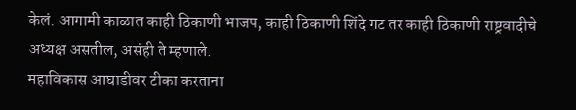केलं. आगामी काळात काही ठिकाणी भाजप, काही ठिकाणी शिंदे गट तर काही ठिकाणी राष्ट्रवादीचे अध्यक्ष असतील, असंही ते म्हणाले.
महाविकास आघाडीवर टीका करताना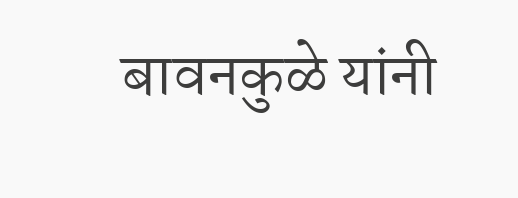बावनकुळे यांनी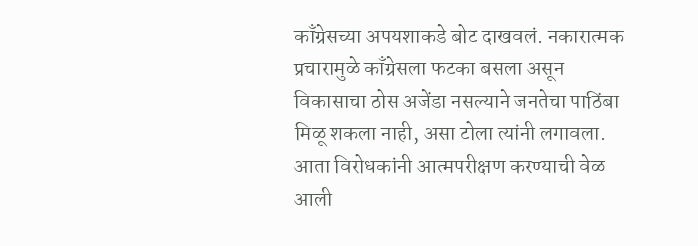काँग्रेसच्या अपयशाकडे बोट दाखवलं. नकारात्मक प्रचारामुळे काँग्रेसला फटका बसला असून विकासाचा ठोस अजेंडा नसल्याने जनतेचा पाठिंबा मिळू शकला नाही, असा टोला त्यांनी लगावला. आता विरोधकांनी आत्मपरीक्षण करण्याची वेळ आली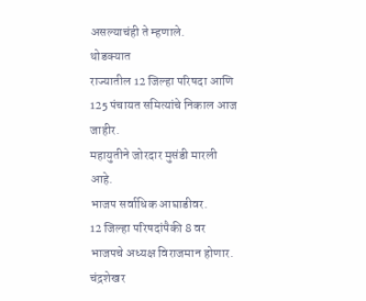असल्याचंही ते म्हणाले.
थोडक्यात
राज्यातील 12 जिल्हा परिषदा आणि 125 पंचायत समित्यांचे निकाल आज जाहीर.
महायुतीने जोरदार मुसंडी मारली आहे.
भाजप सर्वाधिक आघाडीवर.
12 जिल्हा परिषदांपैकी 8 वर भाजपचे अध्यक्ष विराजमान होणार.
चंद्रशेखर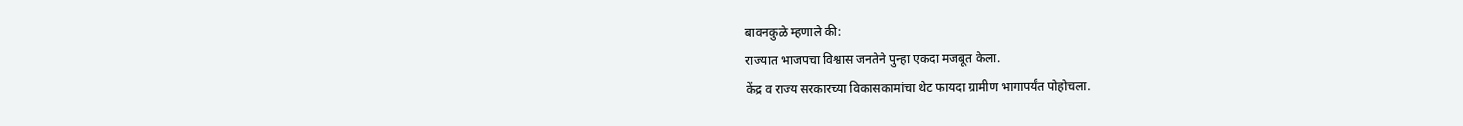बावनकुळे म्हणाले की:
राज्यात भाजपचा विश्वास जनतेने पुन्हा एकदा मजबूत केला.
केंद्र व राज्य सरकारच्या विकासकामांचा थेट फायदा ग्रामीण भागापर्यंत पोहोचला.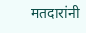मतदारांनी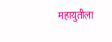महायुतीला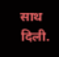साथ दिली.